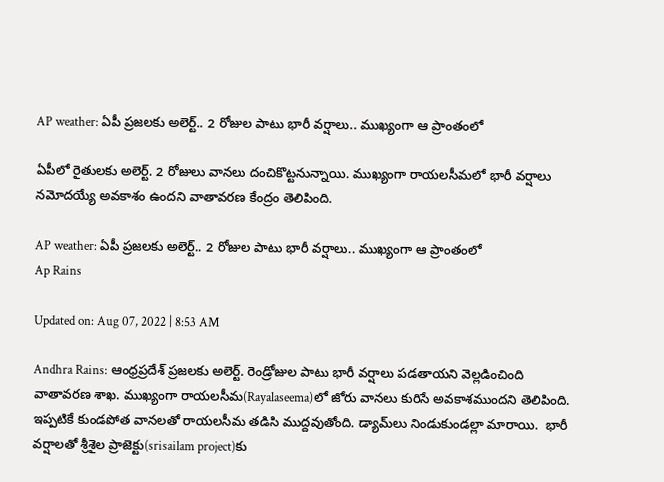AP weather: ఏపీ ప్రజలకు అలెర్ట్.. 2 రోజుల పాటు భారీ వర్షాలు.. ముఖ్యంగా ఆ ప్రాంతంలో

ఏపీలో రైతులకు అలెర్ట్. 2 రోజులు వానలు దంచికొట్టనున్నాయి. ముఖ్యంగా రాయలసీమలో భారీ వర్షాలు నమోదయ్యే అవకాశం ఉందని వాతావరణ కేంద్రం తెలిపింది.

AP weather: ఏపీ ప్రజలకు అలెర్ట్.. 2 రోజుల పాటు భారీ వర్షాలు.. ముఖ్యంగా ఆ ప్రాంతంలో
Ap Rains

Updated on: Aug 07, 2022 | 8:53 AM

Andhra Rains: ఆంధ్రప్రదేశ్ ప్రజలకు అలెర్ట్. రెండ్రోజుల పాటు భారీ వర్షాలు పడతాయని వెల్లడించింది వాతావరణ శాఖ. ముఖ్యంగా రాయలసీమ(Rayalaseema)లో జోరు వానలు కురిసే అవకాశముందని తెలిపింది. ఇప్పటికే కుండపోత వానలతో రాయలసీమ తడిసి ముద్దవుతోంది. డ్యామ్‌లు నిండుకుండల్లా మారాయి.  భారీ వర్షాలతో శ్రీశైల ప్రాజెక్టు(srisailam project)కు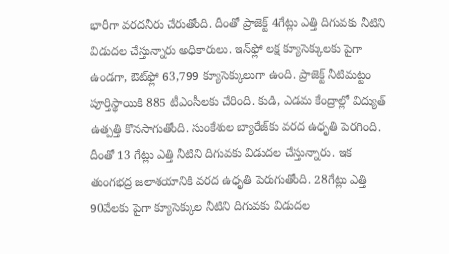భారీగా వరదనీరు చేరుతోంది. దీంతో ప్రాజెక్ట్‌ 4గేట్లు ఎత్తి దిగువకు నీటిని విడుదల చేస్తున్నారు అధికారులు. ఇన్‌ఫ్లో లక్ష క్యూసెక్కులకు పైగా ఉండగా, ఔట్‌ఫ్లో 63,799 క్యూసెక్కులుగా ఉంది. ప్రాజెక్ట్‌ నీటిమట్టం పూర్తిస్థాయికి 885 టీఎంసీలకు చేరింది. కుడి, ఎడమ కేంద్రాల్లో విద్యుత్‌ ఉత్పత్తి కొనసాగుతోంది. సుంకేశుల బ్యారేజ్‌కు వరద ఉధృతి పెరగింది. దీంతో 13 గేట్లు ఎత్తి నీటిని దిగువకు విడుదల చేస్తున్నారు. ఇక తుంగభద్ర జలాశయానికి వరద ఉధృతి పెరుగుతోంది. 28గేట్లు ఎత్తి 90వేలకు పైగా క్యూసెక్కుల నీటిని దిగువకు విడుదల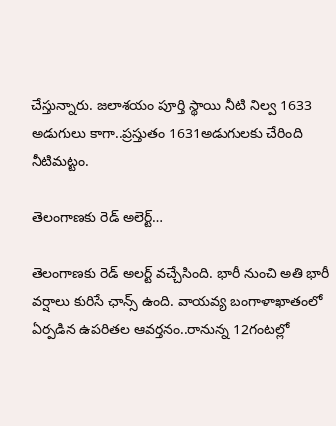చేస్తున్నారు. జలాశయం పూర్తి స్థాయి నీటి నిల్వ 1633 అడుగులు కాగా..ప్రస్తుతం 1631అడుగులకు చేరింది నీటిమట్టం.

తెలంగాణకు రెడ్ అలెర్ట్…

తెలంగాణకు రెడ్‌ అలర్ట్‌ వచ్చేసింది. భారీ నుంచి అతి భారీ వర్షాలు కురిసే ఛాన్స్ ఉంది. వాయవ్య బంగాళాఖాతంలో ఏర్పడిన ఉపరితల ఆవర్తనం..రానున్న 12గంటల్లో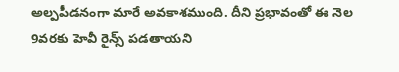అల్పపీడనంగా మారే అవకాశముంది. దీని ప్రభావంతో ఈ నెల 9వరకు హెవీ రైన్స్‌ పడతాయని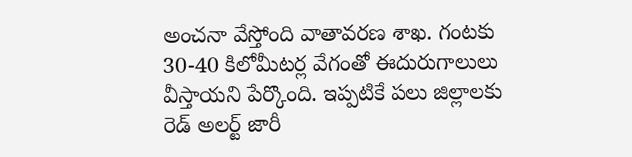అంచనా వేస్తోంది వాతావరణ శాఖ. గంటకు 30-40 కిలోమీటర్ల వేగంతో ఈదురుగాలులు వీస్తాయని పేర్కొంది. ఇప్పటికే పలు జిల్లాలకు రెడ్‌ అలర్ట్‌ జారీ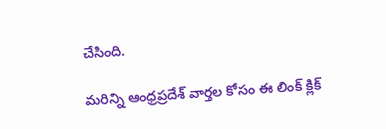చేసింది.

మరిన్ని ఆంధ్రప్రదేశ్ వార్తల కోసం ఈ లింక్ క్లిక్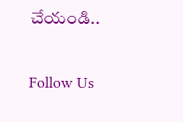చేయండి..

Follow Us